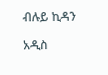ብሉይ ኪዳን

አዲስ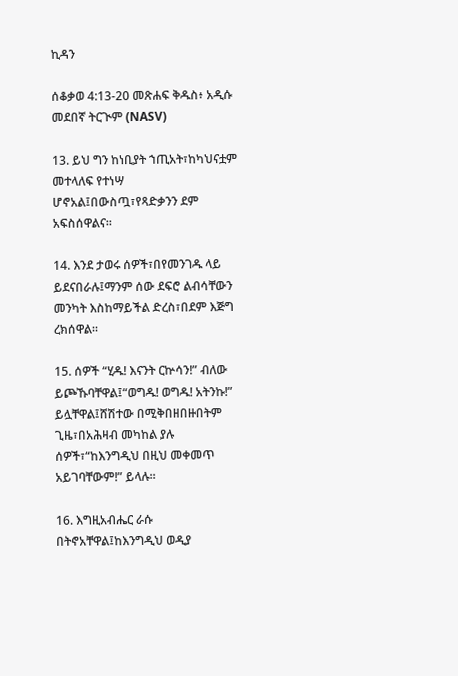ኪዳን

ሰቆቃወ 4:13-20 መጽሐፍ ቅዱስ፥ አዲሱ መደበኛ ትርጒም (NASV)

13. ይህ ግን ከነቢያት ኀጢአት፣ከካህናቷም መተላለፍ የተነሣ ሆኖአል፤በውስጧ፣የጻድቃንን ደም አፍስሰዋልና።

14. እንደ ታወሩ ሰዎች፣በየመንገዱ ላይ ይደናበራሉ፤ማንም ሰው ደፍሮ ልብሳቸውን መንካት እስከማይችል ድረስ፣በደም እጅግ ረክሰዋል።

15. ሰዎች “ሂዱ! እናንት ርኵሳን!” ብለው ይጮኹባቸዋል፤“ወግዱ! ወግዱ! አትንኩ!” ይሏቸዋል፤ሸሽተው በሚቅበዘበዙበትም ጊዜ፣በአሕዛብ መካከል ያሉ ሰዎች፣“ከእንግዲህ በዚህ መቀመጥ አይገባቸውም!” ይላሉ።

16. እግዚአብሔር ራሱ በትኖአቸዋል፤ከእንግዲህ ወዲያ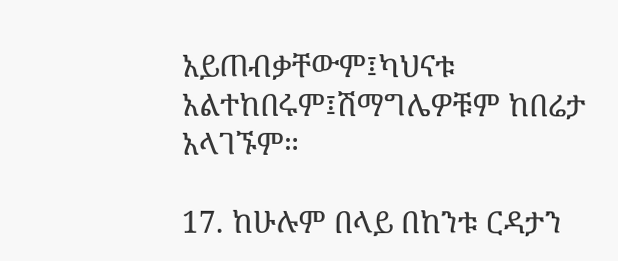አይጠብቃቸውም፤ካህናቱ አልተከበሩም፤ሽማግሌዎቹም ከበሬታ አላገኙም።

17. ከሁሉም በላይ በከንቱ ርዳታን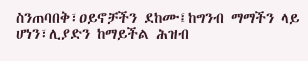ስንጠባበቅ፣ዐይኖቻችን ደከሙ፤ከግንብ ማማችን ላይ ሆነን፣ሊያድን ከማይችል ሕዝብ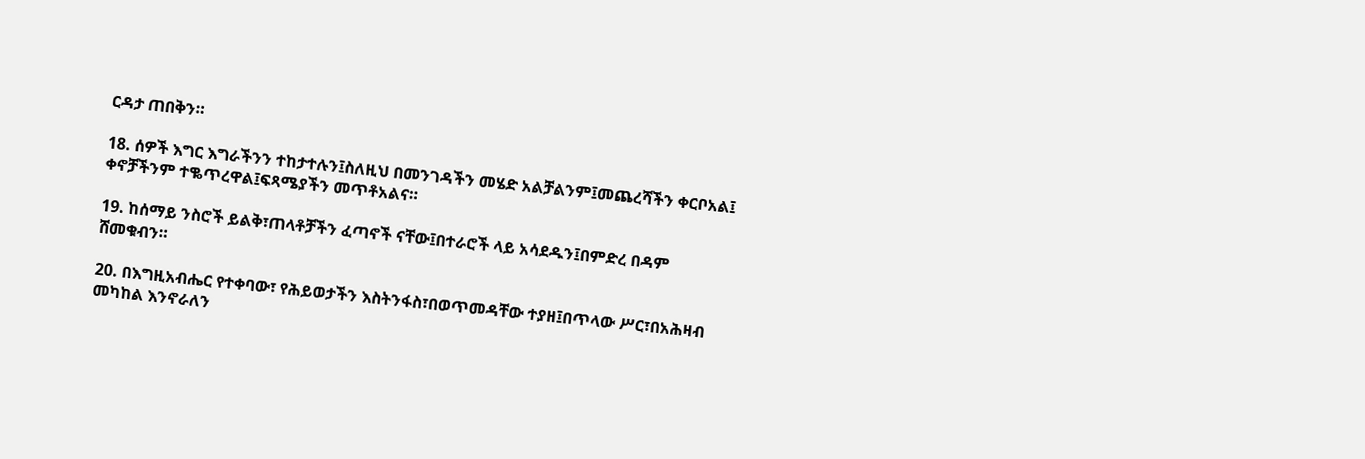ርዳታ ጠበቅን።

18. ሰዎች እግር እግራችንን ተከታተሉን፤ስለዚህ በመንገዳችን መሄድ አልቻልንም፤መጨረሻችን ቀርቦአል፤ ቀኖቻችንም ተቈጥረዋል፤ፍጻሜያችን መጥቶአልና።

19. ከሰማይ ንስሮች ይልቅ፣ጠላቶቻችን ፈጣኖች ናቸው፤በተራሮች ላይ አሳደዱን፤በምድረ በዳም ሸመቁብን።

20. በእግዚአብሔር የተቀባው፣ የሕይወታችን እስትንፋስ፣በወጥመዳቸው ተያዘ፤በጥላው ሥር፣በአሕዛብ መካከል እንኖራለን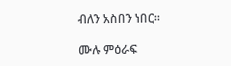ብለን አስበን ነበር።

ሙሉ ምዕራፍ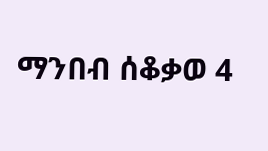ማንበብ ሰቆቃወ 4